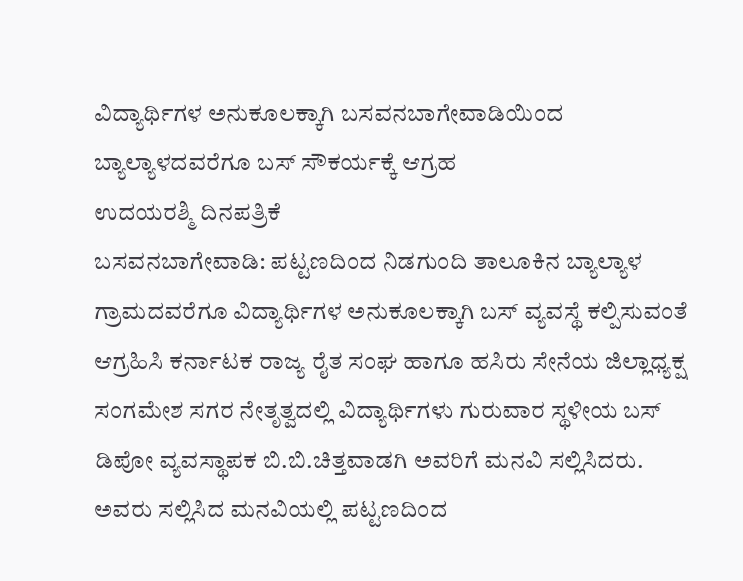ವಿದ್ಯಾರ್ಥಿಗಳ ಅನುಕೂಲಕ್ಕಾಗಿ ಬಸವನಬಾಗೇವಾಡಿಯಿಂದ ಬ್ಯಾಲ್ಯಾಳದವರೆಗೂ ಬಸ್ ಸೌಕರ್ಯಕ್ಕೆ ಆಗ್ರಹ
ಉದಯರಶ್ಮಿ ದಿನಪತ್ರಿಕೆ
ಬಸವನಬಾಗೇವಾಡಿ: ಪಟ್ಟಣದಿಂದ ನಿಡಗುಂದಿ ತಾಲೂಕಿನ ಬ್ಯಾಲ್ಯಾಳ ಗ್ರಾಮದವರೆಗೂ ವಿದ್ಯಾರ್ಥಿಗಳ ಅನುಕೂಲಕ್ಕಾಗಿ ಬಸ್ ವ್ಯವಸ್ಥೆ ಕಲ್ಪಿಸುವಂತೆ ಆಗ್ರಹಿಸಿ ಕರ್ನಾಟಕ ರಾಜ್ಯ ರೈತ ಸಂಘ ಹಾಗೂ ಹಸಿರು ಸೇನೆಯ ಜಿಲ್ಲಾಧ್ಯಕ್ಷ ಸಂಗಮೇಶ ಸಗರ ನೇತೃತ್ವದಲ್ಲಿ ವಿದ್ಯಾರ್ಥಿಗಳು ಗುರುವಾರ ಸ್ಥಳೀಯ ಬಸ್ ಡಿಪೋ ವ್ಯವಸ್ಥಾಪಕ ಬಿ.ಬಿ.ಚಿತ್ತವಾಡಗಿ ಅವರಿಗೆ ಮನವಿ ಸಲ್ಲಿಸಿದರು.
ಅವರು ಸಲ್ಲಿಸಿದ ಮನವಿಯಲ್ಲಿ ಪಟ್ಟಣದಿಂದ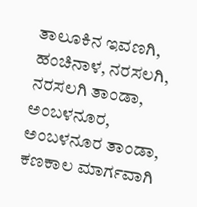ತಾಲೂಕಿನ ಇವಣಗಿ, ಹಂಚಿನಾಳ, ನರಸಲಗಿ, ನರಸಲಗಿ ತಾಂಡಾ, ಅಂಬಳನೂರ, ಅಂಬಳನೂರ ತಾಂಡಾ, ಕಣಕಾಲ ಮಾರ್ಗವಾಗಿ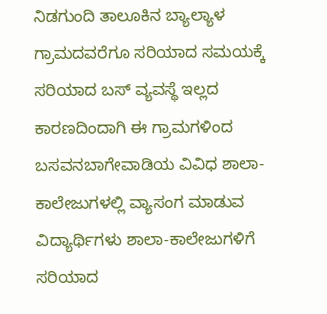ನಿಡಗುಂದಿ ತಾಲೂಕಿನ ಬ್ಯಾಲ್ಯಾಳ ಗ್ರಾಮದವರೆಗೂ ಸರಿಯಾದ ಸಮಯಕ್ಕೆ ಸರಿಯಾದ ಬಸ್ ವ್ಯವಸ್ಥೆ ಇಲ್ಲದ ಕಾರಣದಿಂದಾಗಿ ಈ ಗ್ರಾಮಗಳಿಂದ ಬಸವನಬಾಗೇವಾಡಿಯ ವಿವಿಧ ಶಾಲಾ-ಕಾಲೇಜುಗಳಲ್ಲಿ ವ್ಯಾಸಂಗ ಮಾಡುವ ವಿದ್ಯಾರ್ಥಿಗಳು ಶಾಲಾ-ಕಾಲೇಜುಗಳಿಗೆ ಸರಿಯಾದ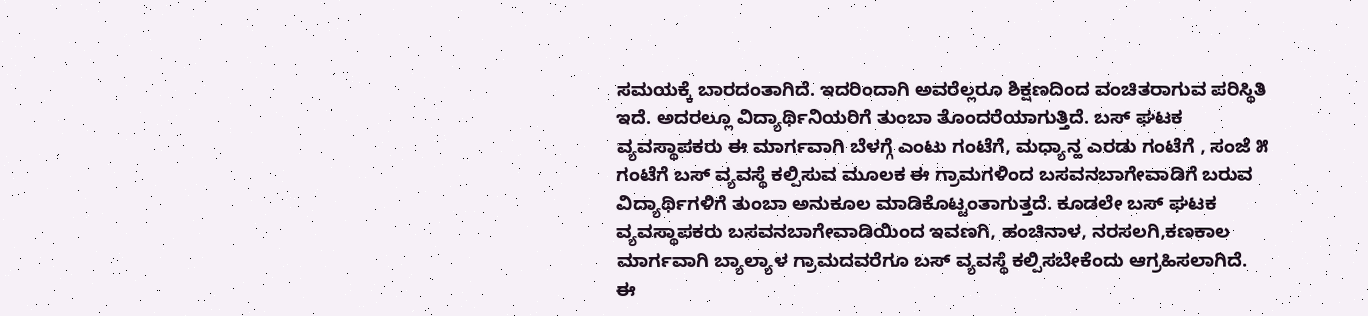ಸಮಯಕ್ಕೆ ಬಾರದಂತಾಗಿದೆ. ಇದರಿಂದಾಗಿ ಅವರೆಲ್ಲರೂ ಶಿಕ್ಷಣದಿಂದ ವಂಚಿತರಾಗುವ ಪರಿಸ್ಥಿತಿ ಇದೆ. ಅದರಲ್ಲೂ ವಿದ್ಯಾರ್ಥಿನಿಯರಿಗೆ ತುಂಬಾ ತೊಂದರೆಯಾಗುತ್ತಿದೆ. ಬಸ್ ಘಟಕ ವ್ಯವಸ್ಥಾಪಕರು ಈ ಮಾರ್ಗವಾಗಿ ಬೆಳಗ್ಗೆ ಎಂಟು ಗಂಟೆಗೆ, ಮಧ್ಯಾನ್ಹ ಎರಡು ಗಂಟೆಗೆ , ಸಂಜೆ ೫ ಗಂಟೆಗೆ ಬಸ್ ವ್ಯವಸ್ಥೆ ಕಲ್ಪಿಸುವ ಮೂಲಕ ಈ ಗ್ರಾಮಗಳಿಂದ ಬಸವನಬಾಗೇವಾಡಿಗೆ ಬರುವ ವಿದ್ಯಾರ್ಥಿಗಳಿಗೆ ತುಂಬಾ ಅನುಕೂಲ ಮಾಡಿಕೊಟ್ಟಂತಾಗುತ್ತದೆ. ಕೂಡಲೇ ಬಸ್ ಘಟಕ ವ್ಯವಸ್ಥಾಪಕರು ಬಸವನಬಾಗೇವಾಡಿಯಿಂದ ಇವಣಗಿ, ಹಂಚಿನಾಳ, ನರಸಲಗಿ,ಕಣಕಾಲ ಮಾರ್ಗವಾಗಿ ಬ್ಯಾಲ್ಯಾಳ ಗ್ರಾಮದವರೆಗೂ ಬಸ್ ವ್ಯವಸ್ಥೆ ಕಲ್ಪಿಸಬೇಕೆಂದು ಆಗ್ರಹಿಸಲಾಗಿದೆ.
ಈ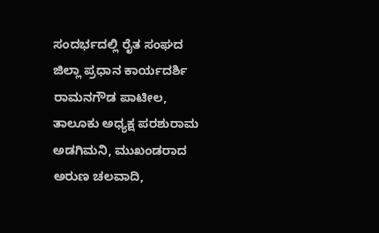ಸಂದರ್ಭದಲ್ಲಿ ರೈತ ಸಂಘದ ಜಿಲ್ಲಾ ಪ್ರಧಾನ ಕಾರ್ಯದರ್ಶಿ ರಾಮನಗೌಡ ಪಾಟೀಲ, ತಾಲೂಕು ಅಧ್ಯಕ್ಷ ಪರಶುರಾಮ ಅಡಗಿಮನಿ, ಮುಖಂಡರಾದ ಅರುಣ ಚಲವಾದಿ,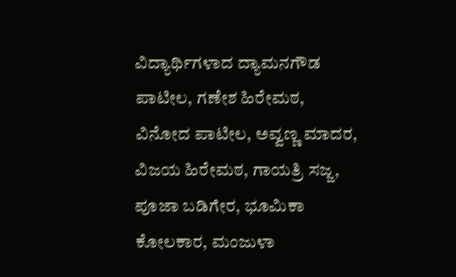ವಿದ್ಯಾರ್ಥಿಗಳಾದ ದ್ಯಾಮನಗೌಡ ಪಾಟೀಲ, ಗಣೇಶ ಹಿರೇಮಠ, ವಿನೋದ ಪಾಟೀಲ, ಅವ್ವಣ್ಣ ಮಾದರ, ವಿಜಯ ಹಿರೇಮಠ, ಗಾಯತ್ರಿ ಸಜ್ಜ, ಪೂಜಾ ಬಡಿಗೇರ, ಭೂಮಿಕಾ ಕೋಲಕಾರ, ಮಂಜುಳಾ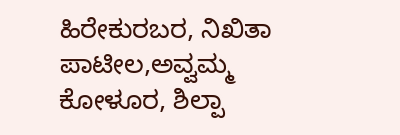ಹಿರೇಕುರಬರ, ನಿಖಿತಾ ಪಾಟೀಲ,ಅವ್ವಮ್ಮ ಕೋಳೂರ, ಶಿಲ್ಪಾ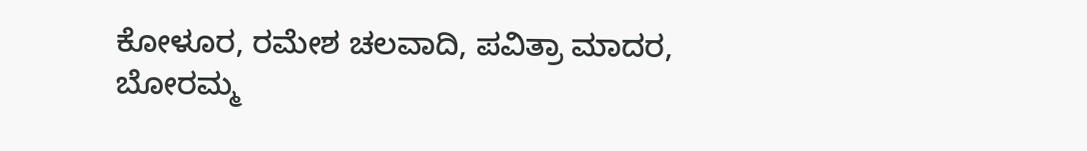ಕೋಳೂರ, ರಮೇಶ ಚಲವಾದಿ, ಪವಿತ್ರಾ ಮಾದರ, ಬೋರಮ್ಮ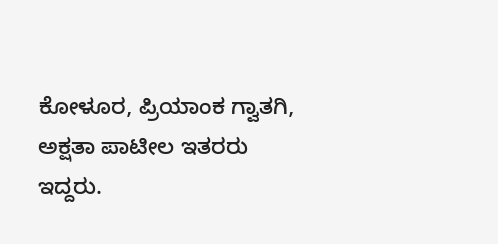ಕೋಳೂರ, ಪ್ರಿಯಾಂಕ ಗ್ವಾತಗಿ, ಅಕ್ಷತಾ ಪಾಟೀಲ ಇತರರು ಇದ್ದರು.